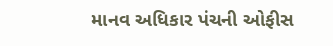માનવ અધિકાર પંચની ઓફીસ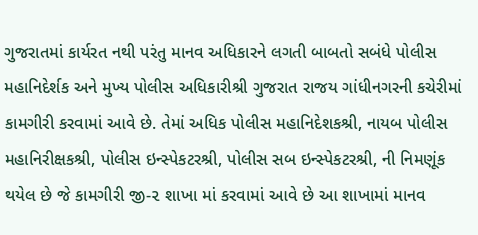ગુજરાતમાં કાર્યરત નથી પરંતુ માનવ અધિકારને લગતી બાબતો સબંધે પોલીસ મહાનિદેર્શક અને મુખ્ય પોલીસ અધિકારીશ્રી ગુજરાત રાજય ગાંધીનગરની કચેરીમાં કામગીરી કરવામાં આવે છે. તેમાં અધિક પોલીસ મહાનિદેશકશ્રી, નાયબ પોલીસ મહાનિરીક્ષકશ્રી, પોલીસ ઇન્સ્પેકટરશ્રી, પોલીસ સબ ઇન્સ્પેકટરશ્રી, ની નિમણૂંક થયેલ છે જે કામગીરી જી-૨ શાખા માં કરવામાં આવે છે આ શાખામાં માનવ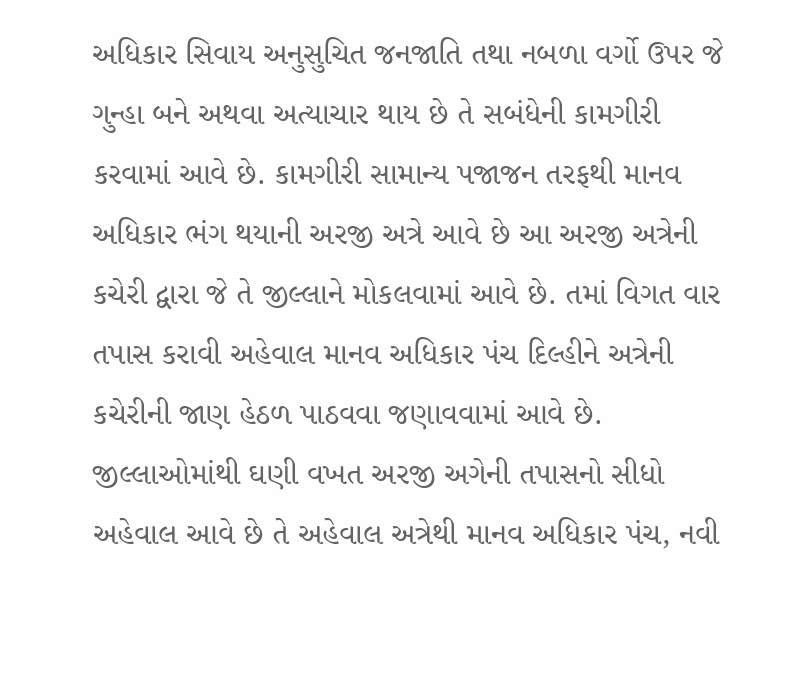અધિકાર સિવાય અનુસુચિત જનજાતિ તથા નબળા વર્ગો ઉપર જે ગુન્હા બને અથવા અત્યાચાર થાય છે તે સબંધેની કામગીરી કરવામાં આવે છે. કામગીરી સામાન્ય પજાજન તરફથી માનવ અધિકાર ભંગ થયાની અરજી અત્રે આવે છે આ અરજી અત્રેની કચેરી દ્વારા જે તે જીલ્લાને મોકલવામાં આવે છે. તમાં વિગત વાર તપાસ કરાવી અહેવાલ માનવ અધિકાર પંચ દિલ્હીને અત્રેની કચેરીની જાણ હેઠળ પાઠવવા જણાવવામાં આવે છે. જીલ્લાઓમાંથી ઘણી વખત અરજી અગેની તપાસનો સીધો અહેવાલ આવે છે તે અહેવાલ અત્રેથી માનવ અધિકાર પંચ, નવી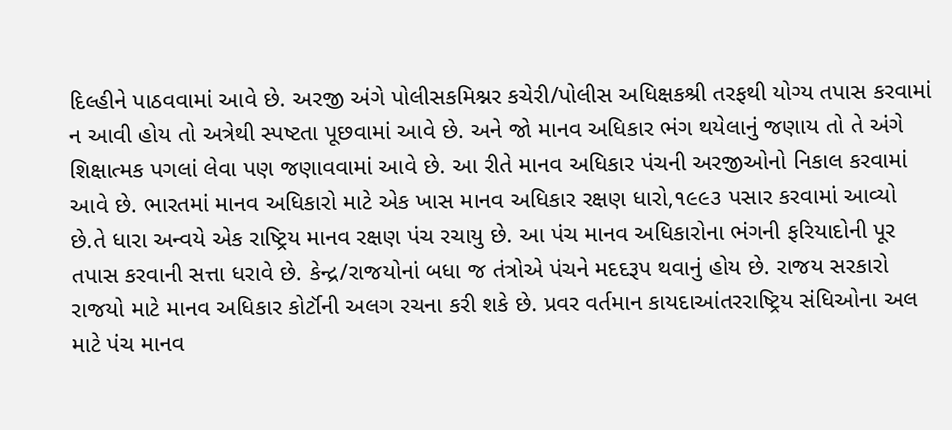દિલ્હીને પાઠવવામાં આવે છે. અરજી અંગે પોલીસકમિશ્નર કચેરી/પોલીસ અધિક્ષકશ્રી તરફથી યોગ્ય તપાસ કરવામાં ન આવી હોય તો અત્રેથી સ્પષ્ટતા પૂછવામાં આવે છે. અને જો માનવ અધિકાર ભંગ થયેલાનું જણાય તો તે અંગે શિક્ષાત્મક પગલાં લેવા પણ જણાવવામાં આવે છે. આ રીતે માનવ અધિકાર પંચની અરજીઓનો નિકાલ કરવામાં આવે છે. ભારતમાં માનવ અધિકારો માટે એક ખાસ માનવ અધિકાર રક્ષણ ધારો,૧૯૯૩ પસાર કરવામાં આવ્યો છે.તે ધારા અન્વયે એક રાષ્ટ્રિય માનવ રક્ષણ પંચ રચાયુ છે. આ પંચ માનવ અધિકારોના ભંગની ફરિયાદોની પૂર તપાસ કરવાની સત્તા ધરાવે છે. કેન્દ્ર/રાજયોનાં બધા જ તંત્રોએ પંચને મદદરૂપ થવાનું હોય છે. રાજય સરકારો રાજયો માટે માનવ અધિકાર કોર્ટૉની અલગ રચના કરી શકે છે. પ્રવર વર્તમાન કાયદાઆંતરરાષ્ટ્રિય સંધિઓના અલ માટે પંચ માનવ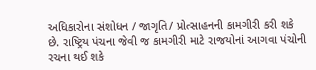અધિકારોના સંશોધન / જાગૃતિ/ પ્રોત્સાહનની કામગીરી કરી શકે છે. રાષ્ટ્રિય પંચના જેવી જ કામગીરી માટે રાજયોનાં આગવા પંચોની રચના થઈ શકે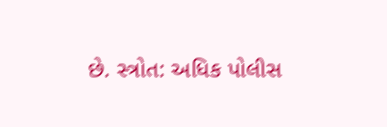છે. સ્ત્રોત: અધિક પોલીસ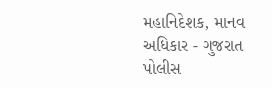મહાનિદેશક, માનવ અધિકાર - ગુજરાત પોલીસ